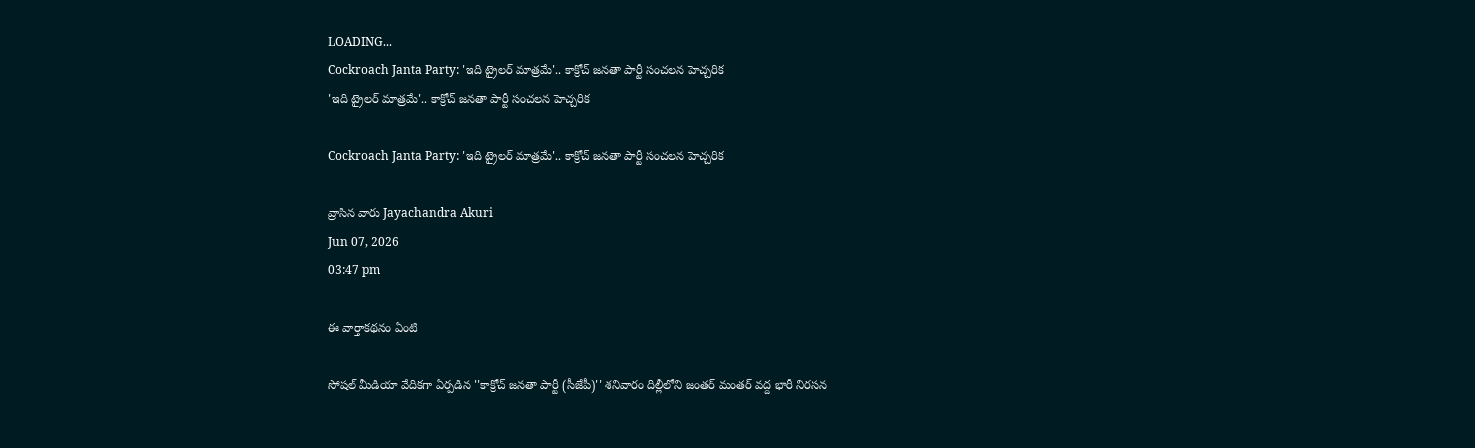LOADING...
Cockroach Janta Party: 'ఇది ట్రైలర్ మాత్రమే'.. కాక్రోచ్ జనతా పార్టీ సంచలన హెచ్చరిక
'ఇది ట్రైలర్ మాత్రమే'.. కాక్రోచ్ జనతా పార్టీ సంచలన హెచ్చరిక

Cockroach Janta Party: 'ఇది ట్రైలర్ మాత్రమే'.. కాక్రోచ్ జనతా పార్టీ సంచలన హెచ్చరిక

వ్రాసిన వారు Jayachandra Akuri
Jun 07, 2026
03:47 pm

ఈ వార్తాకథనం ఏంటి

సోషల్ మీడియా వేదికగా ఏర్పడిన ''కాక్రోచ్ జనతా పార్టీ (సీజేపీ)'' శనివారం దిల్లీలోని జంతర్ మంతర్ వద్ద భారీ నిరసన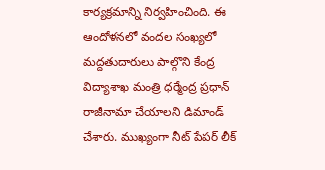కార్యక్రమాన్ని నిర్వహించింది. ఈ ఆందోళనలో వందల సంఖ్యలో మద్దతుదారులు పాల్గొని కేంద్ర విద్యాశాఖ మంత్రి ధర్మేంద్ర ప్రధాన్ రాజీనామా చేయాలని డిమాండ్ చేశారు. ముఖ్యంగా నీట్ పేపర్ లీక్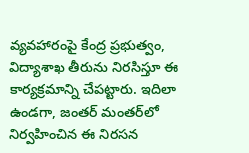వ్యవహారంపై కేంద్ర ప్రభుత్వం, విద్యాశాఖ తీరును నిరసిస్తూ ఈ కార్యక్రమాన్ని చేపట్టారు. ఇదిలా ఉండగా, జంతర్ మంతర్‌లో నిర్వహించిన ఈ నిరసన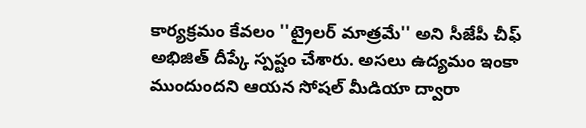కార్యక్రమం కేవలం ''ట్రైలర్ మాత్రమే'' అని సీజేపీ చీఫ్ అభిజిత్ దీప్కే స్పష్టం చేశారు. అసలు ఉద్యమం ఇంకా ముందుందని ఆయన సోషల్ మీడియా ద్వారా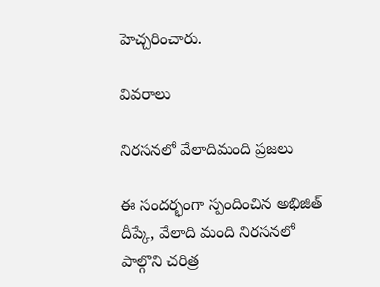హెచ్చరించారు.

వివరాలు

నిరసనలో వేలాదిమంది ప్రజలు

ఈ సందర్భంగా స్పందించిన అభిజిత్ దీప్కే, వేలాది మంది నిరసనలో పాల్గొని చరిత్ర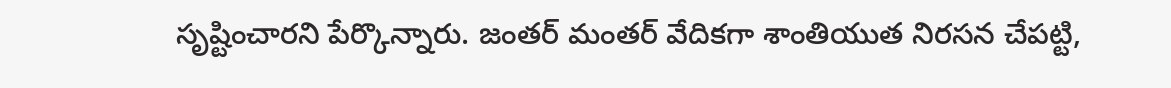సృష్టించారని పేర్కొన్నారు. జంతర్ మంతర్ వేదికగా శాంతియుత నిరసన చేపట్టి,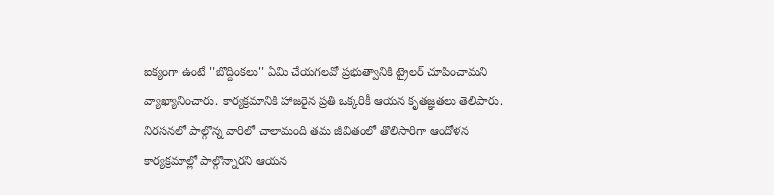ఐక్యంగా ఉంటే ''బొద్దింకలు'' ఏమి చేయగలవో ప్రభుత్వానికి ట్రైలర్ చూపించామని వ్యాఖ్యానించారు. కార్యక్రమానికి హాజరైన ప్రతి ఒక్కరికీ ఆయన కృతజ్ఞతలు తెలిపారు. నిరసనలో పాల్గొన్న వారిలో చాలామంది తమ జీవితంలో తొలిసారిగా ఆందోళన కార్యక్రమాల్లో పాల్గొన్నారని ఆయన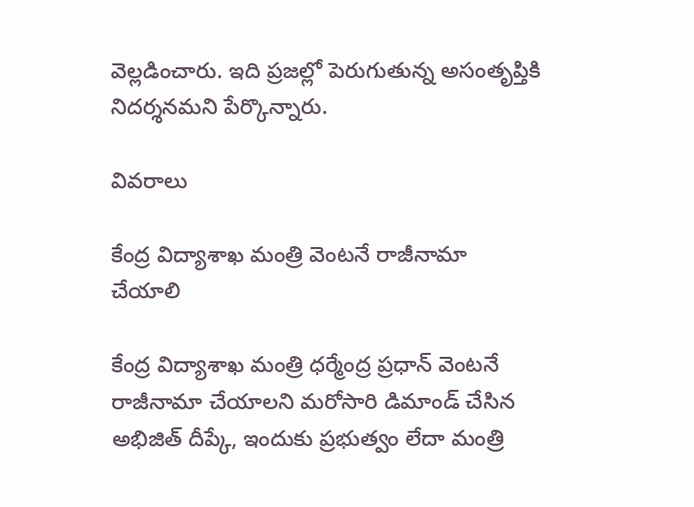వెల్లడించారు. ఇది ప్రజల్లో పెరుగుతున్న అసంతృప్తికి నిదర్శనమని పేర్కొన్నారు.

వివరాలు

కేంద్ర విద్యాశాఖ మంత్రి వెంటనే రాజీనామా చేయాలి

కేంద్ర విద్యాశాఖ మంత్రి ధర్మేంద్ర ప్రధాన్ వెంటనే రాజీనామా చేయాలని మరోసారి డిమాండ్ చేసిన అభిజిత్ దీప్కే, ఇందుకు ప్రభుత్వం లేదా మంత్రి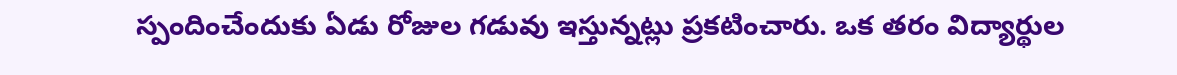స్పందించేందుకు ఏడు రోజుల గడువు ఇస్తున్నట్లు ప్రకటించారు. ఒక తరం విద్యార్థుల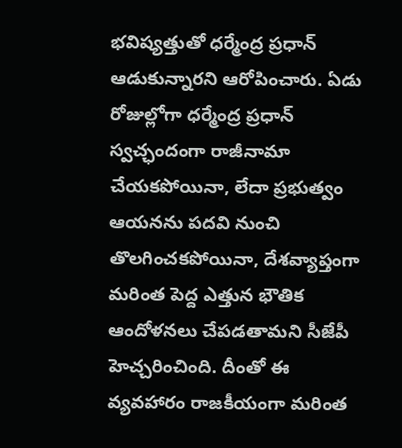భవిష్యత్తుతో ధర్మేంద్ర ప్రధాన్ ఆడుకున్నారని ఆరోపించారు. ఏడు రోజుల్లోగా ధర్మేంద్ర ప్రధాన్ స్వచ్ఛందంగా రాజీనామా చేయకపోయినా, లేదా ప్రభుత్వం ఆయనను పదవి నుంచి తొలగించకపోయినా, దేశవ్యాప్తంగా మరింత పెద్ద ఎత్తున భౌతిక ఆందోళనలు చేపడతామని సీజేపీ హెచ్చరించింది. దీంతో ఈ వ్యవహారం రాజకీయంగా మరింత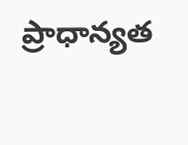ప్రాధాన్యత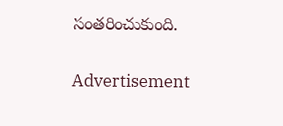సంతరించుకుంది.

Advertisement